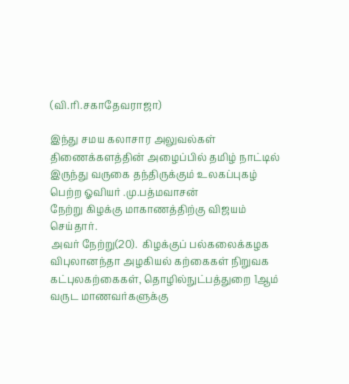(வி.ரி.சகாதேவராஜா)

இந்து சமய கலாசார அலுவல்கள் திணைக்களத்தின் அழைப்பில் தமிழ் நாட்டில் இருந்து வருகை தந்திருக்கும் உலகப்புகழ் பெற்ற ஓவியர் .மு.பத்மவாசன்
நேற்று கிழக்கு மாகாணத்திற்கு விஜயம் செய்தார்.
அவர் நேற்று(20).  கிழக்குப் பல்கலைக்கழக விபுலானந்தா அழகியல் கற்கைகள் நிறுவக கட்புலகற்கைகள், தொழில்நுட்பத்துறை 1ஆம் வருட மாணவர்களுக்கு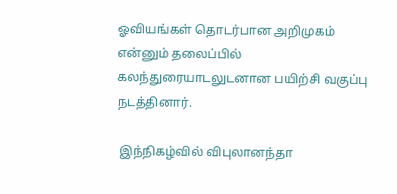ஓவியங்கள் தொடர்பான அறிமுகம் என்னும் தலைப்பில் கலந்துரையாடலுடனான பயிற்சி வகுப்பு நடத்தினார்.

 இந்நிகழ்வில் விபுலானந்தா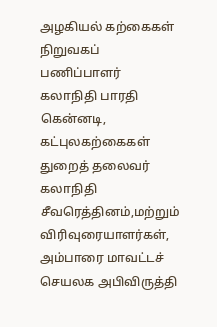அழகியல் கற்கைகள் நிறுவகப் பணிப்பாளர் கலாநிதி பாரதி கென்னடி, கட்புலகற்கைகள் துறைத் தலைவர் கலாநிதி சீவரெத்தினம்,மற்றும் விரிவுரையாளர்கள்,  அம்பாரை மாவட்டச் செயலக அபிவிருத்தி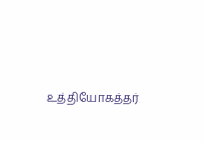உத்தியோகத்தர்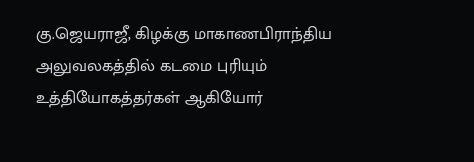கு.ஜெயராஜீ, கிழக்கு மாகாணபிராந்திய             அலுவலகத்தில் கடமை புரியும் உத்தியோகத்தர்கள் ஆகியோர்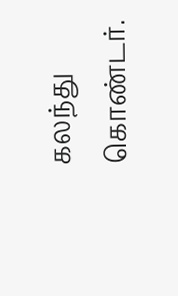கலந்து கொண்டர்.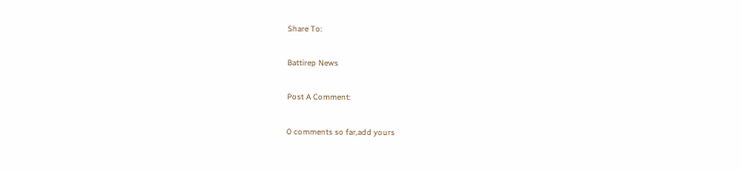Share To:

Battirep News

Post A Comment:

0 comments so far,add yours